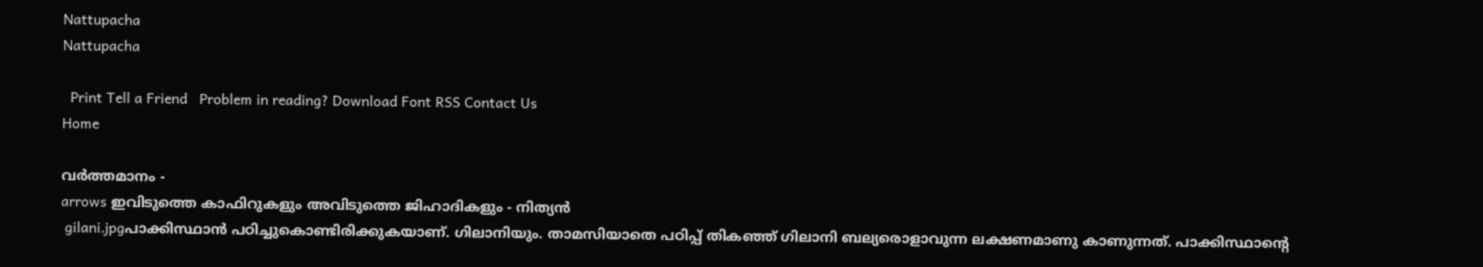Nattupacha
Nattupacha

  Print Tell a Friend   Problem in reading? Download Font RSS Contact Us
Home

വര്‍ത്തമാനം -
arrows ഇവിടുത്തെ കാഫിറുകളും അവിടുത്തെ ജിഹാദികളും - നിത്യന്‍
 gilani.jpgപാക്കിസ്ഥാന്‍ പഠിച്ചുകൊണ്ടിരിക്കുകയാണ്‌. ഗിലാനിയും. താമസിയാതെ പഠിപ്പ്‌ തികഞ്ഞ്‌ ഗിലാനി ബല്യരൊളാവുന്ന ലക്ഷണമാണു കാണുന്നത്‌. പാക്കിസ്ഥാന്റെ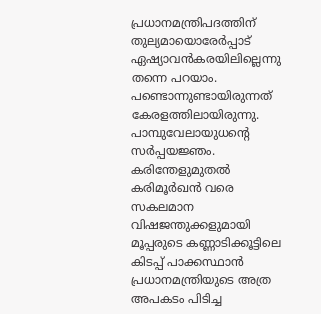പ്രധാനമന്ത്രിപദത്തിന്‌ തുല്യമായൊരേര്‍പ്പാട്‌ ഏഷ്യാവന്‍കരയിലില്ലെന്നു തന്നെ പറയാം. പണ്ടൊന്നുണ്ടായിരുന്നത്‌ കേരളത്തിലായിരുന്നു. പാമ്പുവേലായുധന്റെ സര്‍പ്പയജ്ഞം. കരിന്തേളുമുതല്‍ കരിമൂര്‍ഖന്‍ വരെ സകലമാന വിഷജന്തുക്കളുമായി മൂപ്പരുടെ കണ്ണാടിക്കൂട്ടിലെ കിടപ്പ്‌ പാക്കസ്ഥാന്‍ പ്രധാനമന്ത്രിയുടെ അത്ര അപകടം പിടിച്ച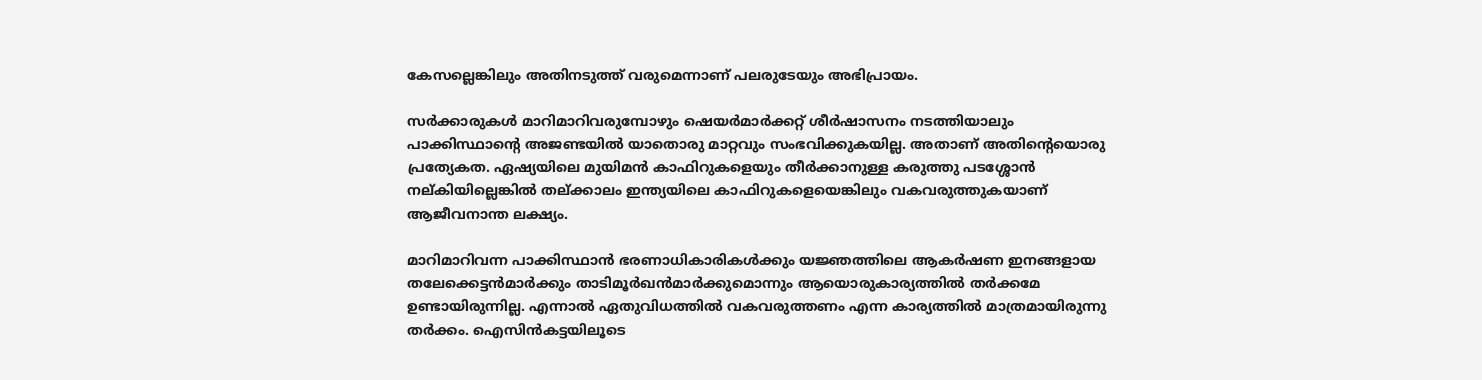കേസല്ലെങ്കിലും അതിനടുത്ത്‌ വരുമെന്നാണ്‌ പലരുടേയും അഭിപ്രായം.

സര്‍ക്കാരുകള്‍ മാറിമാറിവരുമ്പോഴും ഷെയര്‍മാര്‍ക്കറ്റ്‌ ശീര്‍ഷാസനം നടത്തിയാലും പാക്കിസ്ഥാന്റെ അജണ്ടയില്‍ യാതൊരു മാറ്റവും സംഭവിക്കുകയില്ല. അതാണ്‌ അതിന്റെയൊരു പ്രത്യേകത. ഏഷ്യയിലെ മുയിമന്‍ കാഫിറുകളെയും തീര്‍ക്കാനുള്ള കരുത്തു പടശ്ശോന്‍ നല്‌കിയില്ലെങ്കില്‍ തല്‌ക്കാലം ഇന്ത്യയിലെ കാഫിറുകളെയെങ്കിലും വകവരുത്തുകയാണ്‌ ആജീവനാന്ത ലക്ഷ്യം.

മാറിമാറിവന്ന പാക്കിസ്ഥാന്‍ ഭരണാധികാരികള്‍ക്കും യജ്ഞത്തിലെ ആകര്‍ഷണ ഇനങ്ങളായ തലേക്കെട്ടന്‍മാര്‍ക്കും താടിമൂര്‍ഖന്‍മാര്‍ക്കുമൊന്നും ആയൊരുകാര്യത്തില്‍ തര്‍ക്കമേ ഉണ്ടായിരുന്നില്ല. എന്നാല്‍ ഏതുവിധത്തില്‍ വകവരുത്തണം എന്ന കാര്യത്തില്‍ മാത്രമായിരുന്നു തര്‍ക്കം. ഐസിന്‍കട്ടയിലൂടെ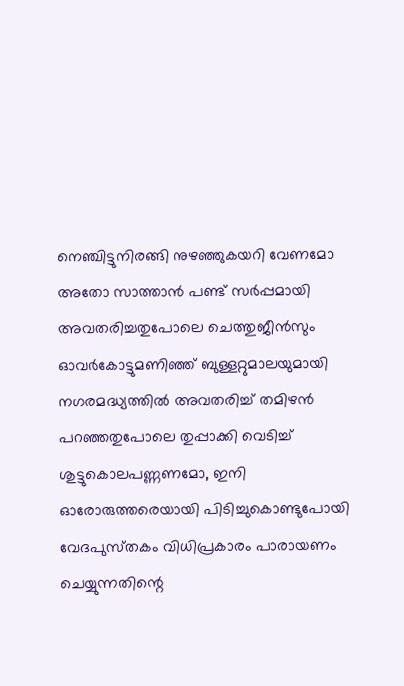നെഞ്ചിട്ടുനിരങ്ങി നുഴഞ്ഞുകയറി വേണമോ അതോ സാത്താന്‍ പണ്ട്‌ സര്‍പ്പമായി അവതരിച്ചതുപോലെ ചെത്തുജീന്‍സും ഓവര്‍കോട്ടുമണിഞ്ഞ്‌ ബുള്ളറ്റുമാലയുമായി നഗരമദ്ധ്യത്തില്‍ അവതരിച്ച്‌ തമിഴന്‍ പറഞ്ഞതുപോലെ തുപ്പാക്കി വെടിച്ച്‌ ശുട്ടുകൊലപണ്ണണമോ, ഇനി ഓരോരുത്തരെയായി പിടിച്ചുകൊണ്ടുപോയി വേദപുസ്‌തകം വിധിപ്രകാരം പാരായണം ചെയ്യുന്നതിന്റെ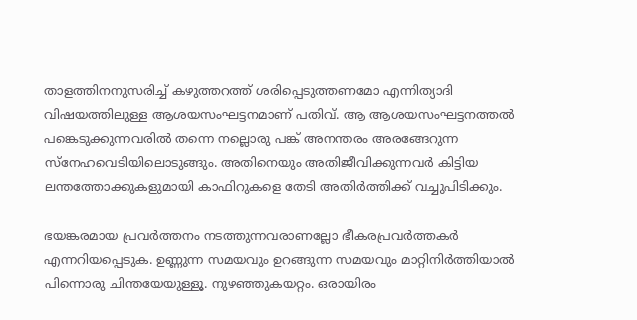താളത്തിനനുസരിച്ച്‌ കഴുത്തറത്ത്‌ ശരിപ്പെടുത്തണമോ എന്നിത്യാദി വിഷയത്തിലുള്ള ആശയസംഘട്ടനമാണ്‌ പതിവ്‌. ആ ആശയസംഘട്ടനത്തല്‍ പങ്കെടുക്കുന്നവരില്‍ തന്നെ നല്ലൊരു പങ്ക്‌ അനന്തരം അരങ്ങേറുന്ന സ്‌നേഹവെടിയിലൊടുങ്ങും. അതിനെയും അതിജീവിക്കുന്നവര്‍ കിട്ടിയ ലന്തത്തോക്കുകളുമായി കാഫിറുകളെ തേടി അതിര്‍ത്തിക്ക്‌ വച്ചുപിടിക്കും.

ഭയങ്കരമായ പ്രവര്‍ത്തനം നടത്തുന്നവരാണല്ലോ ഭീകരപ്രവര്‍ത്തകര്‍ എന്നറിയപ്പെടുക. ഉണ്ണുന്ന സമയവും ഉറങ്ങുന്ന സമയവും മാറ്റിനിര്‍ത്തിയാല്‍ പിന്നൊരു ചിന്തയേയുള്ളൂ. നുഴഞ്ഞുകയറ്റം. ഒരായിരം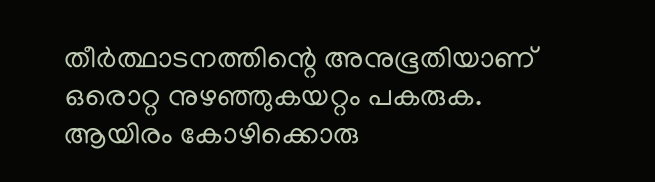തീര്‍ത്ഥാടനത്തിന്റെ അനുഭൂതിയാണ്‌ ഒരൊറ്റ നുഴഞ്ഞുകയറ്റം പകരുക. ആയിരം കോഴിക്കൊരു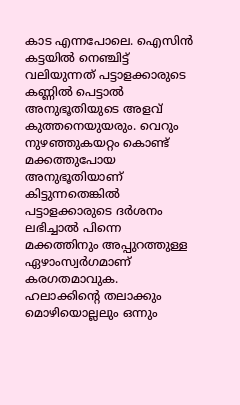കാട എന്നപോലെ. ഐസിന്‍ കട്ടയില്‍ നെഞ്ചിട്ട്‌ വലിയുന്നത്‌ പട്ടാളക്കാരുടെ കണ്ണില്‍ പെട്ടാല്‍ അനുഭൂതിയുടെ അളവ്‌ കുത്തനെയുയരും. വെറും നുഴഞ്ഞുകയറ്റം കൊണ്ട്‌ മക്കത്തുപോയ അനുഭൂതിയാണ്‌ കിട്ടുന്നതെങ്കില്‍ പട്ടാളക്കാരുടെ ദര്‍ശനം ലഭിച്ചാല്‍ പിന്നെ മക്കത്തിനും അപ്പുറത്തുള്ള ഏഴാംസ്വര്‍ഗമാണ്‌ കരഗതമാവുക. ഹലാക്കിന്റെ തലാക്കും മൊഴിയൊല്ലലും ഒന്നും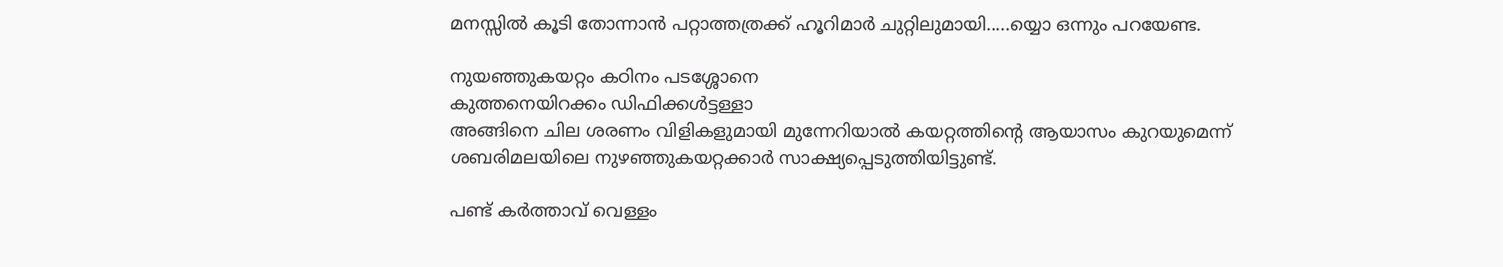മനസ്സില്‍ കൂടി തോന്നാന്‍ പറ്റാത്തത്രക്ക്‌ ഹൂറിമാര്‍ ചുറ്റിലുമായി.....യ്യൊ ഒന്നും പറയേണ്ട.

നുയഞ്ഞുകയറ്റം കഠിനം പടശ്ശോനെ
കുത്തനെയിറക്കം ഡിഫിക്കള്‍ട്ടള്ളാ
അങ്ങിനെ ചില ശരണം വിളികളുമായി മുന്നേറിയാല്‍ കയറ്റത്തിന്റെ ആയാസം കുറയുമെന്ന്‌ ശബരിമലയിലെ നുഴഞ്ഞുകയറ്റക്കാര്‍ സാക്ഷ്യപ്പെടുത്തിയിട്ടുണ്ട്‌.

പണ്ട്‌ കര്‍ത്താവ്‌ വെള്ളം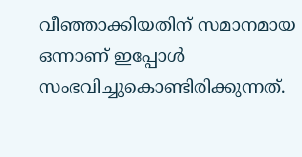വീഞ്ഞാക്കിയതിന്‌ സമാനമായ ഒന്നാണ്‌ ഇപ്പോള്‍ സംഭവിച്ചുകൊണ്ടിരിക്കുന്നത്‌.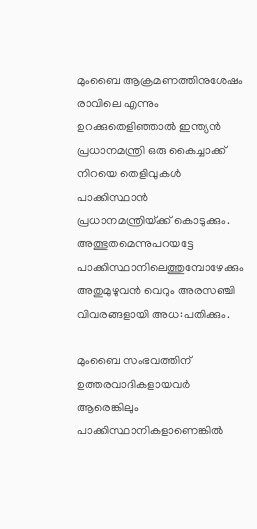മുംബൈ ആക്രമണത്തിനുശേഷം രാവിലെ എന്നും ഉറക്കുതെളിഞ്ഞാല്‍ ഇന്ത്യന്‍ പ്രധാനമന്ത്രി ഒരു കൈച്ചാക്ക്‌ നിറയെ തെളിവുകള്‍ പാക്കിസ്ഥാന്‍ പ്രധാനമന്ത്രിയ്‌ക്ക്‌ കൊടുക്കും. അത്ഭുതമെന്നുപറയട്ടേ പാക്കിസ്ഥാനിലെത്തുമ്പോഴേക്കും അതുമുഴുവന്‍ വെറും അരസഞ്ചി വിവരങ്ങളായി അധ:പതിക്കും.

മുംബൈ സംഭവത്തിന്‌ ഉത്തരവാദികളായവര്‍ ആരെങ്കിലും പാക്കിസ്ഥാനികളാണെങ്കില്‍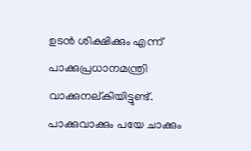ഉടന്‍ ശിക്ഷിക്കും എന്ന്‌ പാക്കുപ്രധാനമന്ത്രി വാക്കുനല്‌കിയിട്ടുണ്ട്‌. പാക്കുവാക്കും പയേ ചാക്കും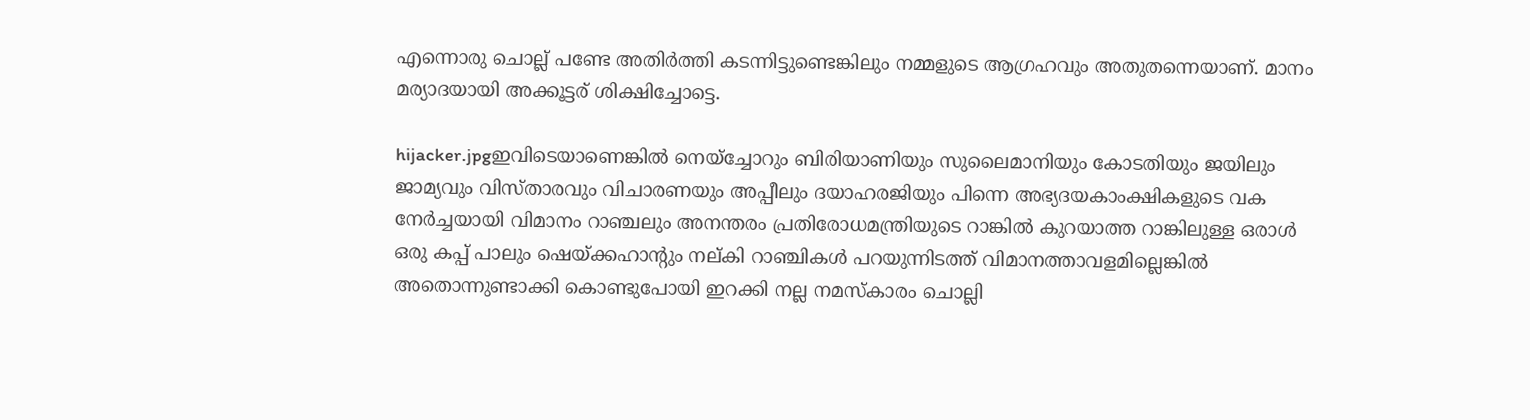എന്നൊരു ചൊല്ല്‌ പണ്ടേ അതിര്‍ത്തി കടന്നിട്ടുണ്ടെങ്കിലും നമ്മളുടെ ആഗ്രഹവും അതുതന്നെയാണ്‌. മാനം മര്യാദയായി അക്കൂട്ടര്‌ ശിക്ഷിച്ചോട്ടെ.

hijacker.jpgഇവിടെയാണെങ്കില്‍ നെയ്‌ച്ചോറും ബിരിയാണിയും സുലൈമാനിയും കോടതിയും ജയിലും ജാമ്യവും വിസ്‌താരവും വിചാരണയും അപ്പീലും ദയാഹരജിയും പിന്നെ അഭ്യദയകാംക്ഷികളുടെ വക നേര്‍ച്ചയായി വിമാനം റാഞ്ചലും അനന്തരം പ്രതിരോധമന്ത്രിയുടെ റാങ്കില്‍ കുറയാത്ത റാങ്കിലുള്ള ഒരാള്‍ ഒരു കപ്പ്‌ പാലും ഷെയ്‌ക്കഹാന്റും നല്‌കി റാഞ്ചികള്‍ പറയുന്നിടത്ത്‌ വിമാനത്താവളമില്ലെങ്കില്‍ അതൊന്നുണ്ടാക്കി കൊണ്ടുപോയി ഇറക്കി നല്ല നമസ്‌കാരം ചൊല്ലി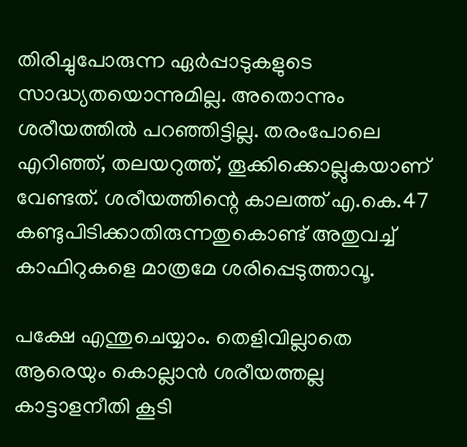തിരിച്ചുപോരുന്ന ഏര്‍പ്പാടുകളുടെ സാദ്ധ്യതയൊന്നുമില്ല. അതൊന്നും ശരീയത്തില്‍ പറഞ്ഞിട്ടില്ല. തരംപോലെ എറിഞ്ഞ്‌, തലയറുത്ത്‌, തൂക്കിക്കൊല്ലുകയാണ്‌ വേണ്ടത്‌. ശരീയത്തിന്റെ കാലത്ത്‌ എ.കെ.47 കണ്ടുപിടിക്കാതിരുന്നതുകൊണ്ട്‌ അതുവച്ച്‌ കാഫിറുകളെ മാത്രമേ ശരിപ്പെടുത്താവൂ.

പക്ഷേ എന്തുചെയ്യാം. തെളിവില്ലാതെ ആരെയും കൊല്ലാന്‍ ശരീയത്തല്ല കാട്ടാളനീതി കൂടി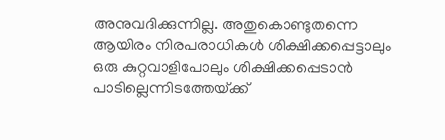അനുവദിക്കുന്നില്ല. അതുകൊണ്ടുതന്നെ ആയിരം നിരപരാധികള്‍ ശിക്ഷിക്കപ്പെട്ടാലും ഒരു കുറ്റവാളിപോലും ശിക്ഷിക്കപ്പെടാന്‍ പാടില്ലെന്നിടത്തേയ്‌ക്ക്‌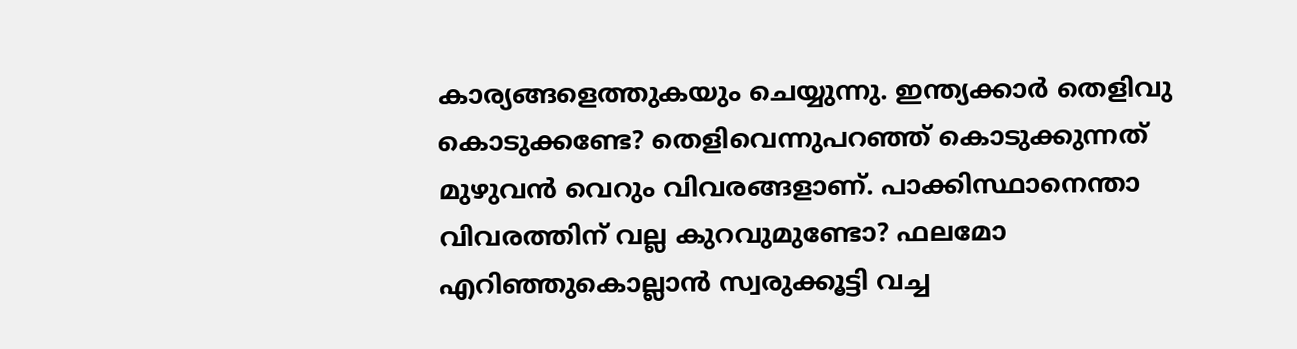കാര്യങ്ങളെത്തുകയും ചെയ്യുന്നു. ഇന്ത്യക്കാര്‍ തെളിവു കൊടുക്കണ്ടേ? തെളിവെന്നുപറഞ്ഞ്‌ കൊടുക്കുന്നത്‌ മുഴുവന്‍ വെറും വിവരങ്ങളാണ്‌. പാക്കിസ്ഥാനെന്താ വിവരത്തിന്‌ വല്ല കുറവുമുണ്ടോ? ഫലമോ എറിഞ്ഞുകൊല്ലാന്‍ സ്വരുക്കൂട്ടി വച്ച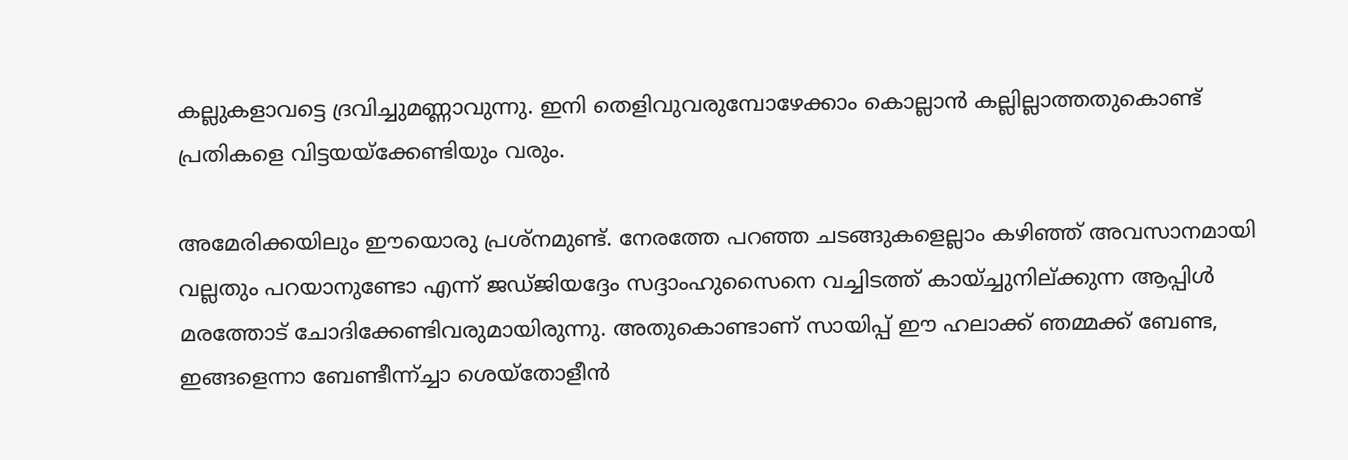കല്ലുകളാവട്ടെ ദ്രവിച്ചുമണ്ണാവുന്നു. ഇനി തെളിവുവരുമ്പോഴേക്കാം കൊല്ലാന്‍ കല്ലില്ലാത്തതുകൊണ്ട്‌ പ്രതികളെ വിട്ടയയ്‌ക്കേണ്ടിയും വരും.

അമേരിക്കയിലും ഈയൊരു പ്രശ്‌നമുണ്ട്‌. നേരത്തേ പറഞ്ഞ ചടങ്ങുകളെല്ലാം കഴിഞ്ഞ്‌ അവസാനമായി വല്ലതും പറയാനുണ്ടോ എന്ന്‌ ജഡ്‌ജിയദ്ദേം സദ്ദാംഹുസൈനെ വച്ചിടത്ത്‌ കായ്‌ച്ചുനില്‌ക്കുന്ന ആപ്പിള്‍ മരത്തോട്‌ ചോദിക്കേണ്ടിവരുമായിരുന്നു. അതുകൊണ്ടാണ്‌ സായിപ്പ്‌ ഈ ഹലാക്ക്‌ ഞമ്മക്ക്‌ ബേണ്ട, ഇങ്ങളെന്നാ ബേണ്ടീന്ന്‌ച്ചാ ശെയ്‌തോളീന്‍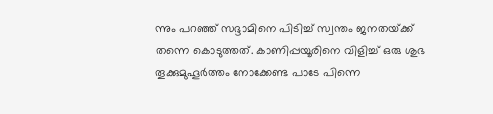ന്നും പറഞ്ഞ്‌ സദ്ദാമിനെ പിടിച്ച്‌ സ്വന്തം ജനതയ്‌ക്ക്‌ തന്നെ കൊടുത്തത്‌. കാണിപ്പയൂരിനെ വിളിച്ച്‌ ഒരു ശുഭ തൂക്കുമുഹൂര്‍ത്തം നോക്കേണ്ട പാടേ പിന്നെ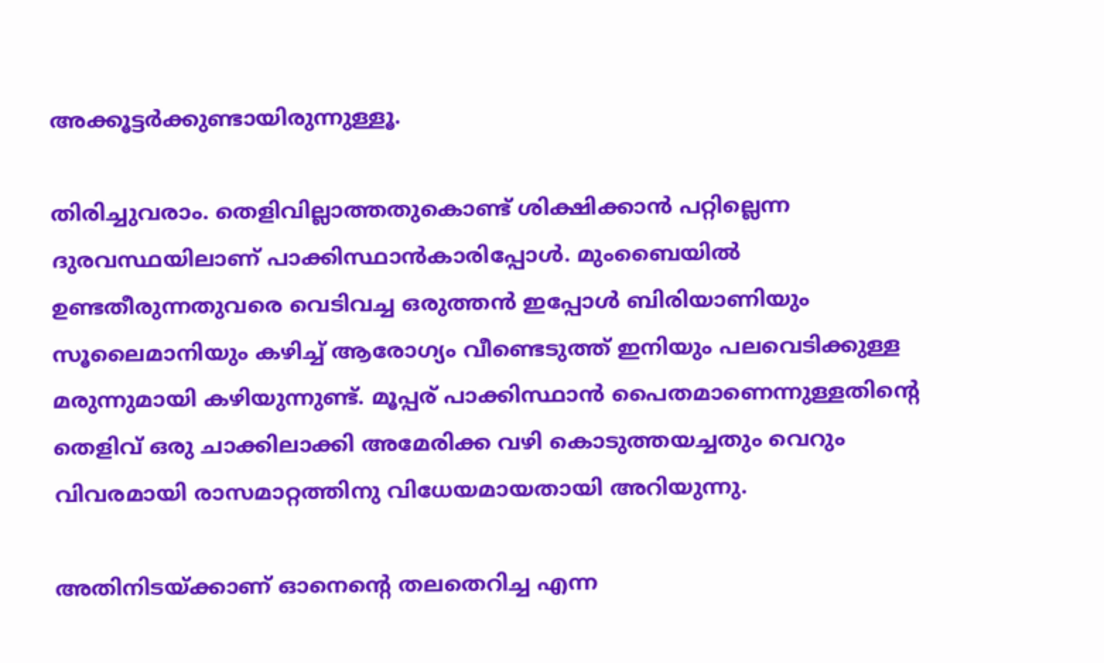അക്കൂട്ടര്‍ക്കുണ്ടായിരുന്നുള്ളൂ.

തിരിച്ചുവരാം. തെളിവില്ലാത്തതുകൊണ്ട്‌ ശിക്ഷിക്കാന്‍ പറ്റില്ലെന്ന ദുരവസ്ഥയിലാണ്‌ പാക്കിസ്ഥാന്‍കാരിപ്പോള്‍. മുംബൈയില്‍ ഉണ്ടതീരുന്നതുവരെ വെടിവച്ച ഒരുത്തന്‍ ഇപ്പോള്‍ ബിരിയാണിയും സൂലൈമാനിയും കഴിച്ച്‌ ആരോഗ്യം വീണ്ടെടുത്ത്‌ ഇനിയും പലവെടിക്കുള്ള മരുന്നുമായി കഴിയുന്നുണ്ട്‌. മൂപ്പര്‌ പാക്കിസ്ഥാന്‍ പൈതമാണെന്നുള്ളതിന്റെ തെളിവ്‌ ഒരു ചാക്കിലാക്കി അമേരിക്ക വഴി കൊടുത്തയച്ചതും വെറും വിവരമായി രാസമാറ്റത്തിനു വിധേയമായതായി അറിയുന്നു.

അതിനിടയ്‌ക്കാണ്‌ ഓനെന്റെ തലതെറിച്ച എന്ന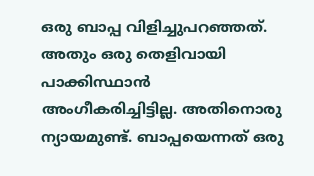ഒരു ബാപ്പ വിളിച്ചുപറഞ്ഞത്‌. അതും ഒരു തെളിവായി പാക്കിസ്ഥാന്‍ അംഗീകരിച്ചിട്ടില്ല. അതിനൊരു ന്യായമുണ്ട്‌. ബാപ്പയെന്നത്‌ ഒരു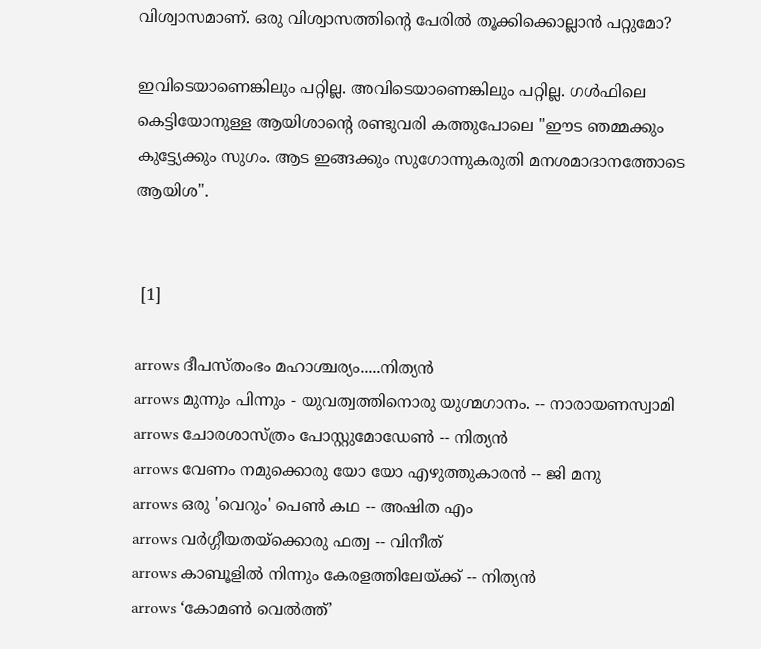വിശ്വാസമാണ്‌. ഒരു വിശ്വാസത്തിന്റെ പേരില്‍ തൂക്കിക്കൊല്ലാന്‍ പറ്റുമോ?

ഇവിടെയാണെങ്കിലും പറ്റില്ല. അവിടെയാണെങ്കിലും പറ്റില്ല. ഗള്‍ഫിലെ കെട്ടിയോനുള്ള ആയിശാന്റെ രണ്ടുവരി കത്തുപോലെ "ഈട ഞമ്മക്കും കുട്ട്യേക്കും സുഗം. ആട ഇങ്ങക്കും സുഗോന്നുകരുതി മനശമാദാനത്തോടെ ആയിശ".


 [1]

arrows ദീപസ്തംഭം മഹാശ്ചര്യം.....നിത്യന്‍
arrows മുന്നും പിന്നും - യുവത്വത്തിനൊരു യുഗ്മഗാനം. -- നാരായണസ്വാമി
arrows ചോരശാസ്ത്രം പോസ്റ്റുമോഡേണ്‍ -- നിത്യന്‍
arrows വേണം നമുക്കൊരു യോ യോ എഴുത്തുകാരന്‍ -- ജി മനു
arrows ഒരു 'വെറും' പെണ്‍ കഥ -- അഷിത എം
arrows വര്‍ഗ്ഗീയതയ്ക്കൊരു ഫത്വ -- വിനീത്
arrows കാബൂളില്‍ നിന്നും കേരളത്തിലേയ്ക്ക് -- നിത്യന്‍
arrows ‘കോമണ്‍ വെല്‍ത്ത്’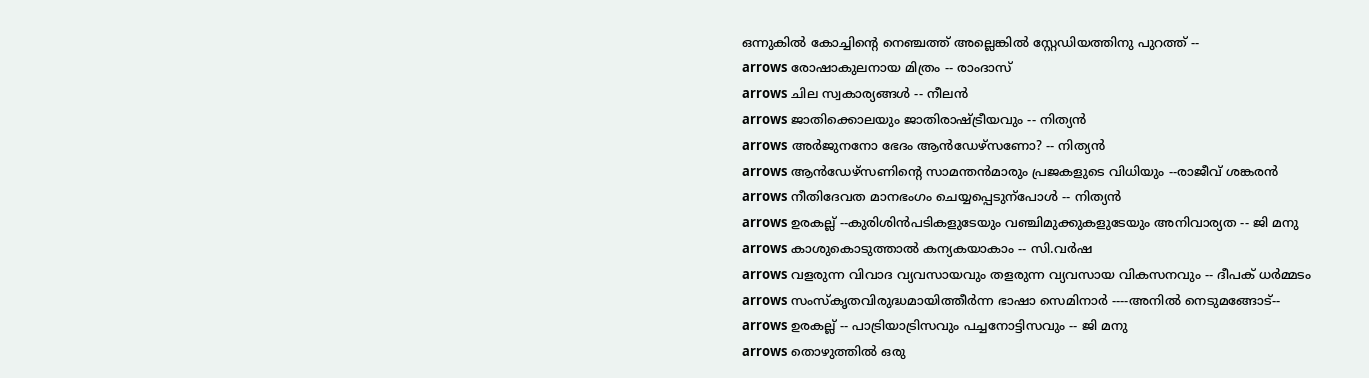ഒന്നുകില്‍ കോച്ചിന്റെ നെഞ്ചത്ത് അല്ലെങ്കില്‍ സ്റ്റേഡിയത്തിനു പുറത്ത് --
arrows രോഷാകുലനായ മിത്രം -- രാംദാസ്
arrows ചില സ്വകാര്യങ്ങള്‍ -- നീലന്‍
arrows ജാതിക്കൊലയും ജാതിരാഷ്ട്രീയവും -- നിത്യന്‍
arrows അര്‍ജുനനോ ഭേദം ആന്‍ഡേഴ്‌സണോ? -- നിത്യന്‍
arrows ആന്‍ഡേഴ്സണിന്റെ സാമന്തന്‍മാരും പ്രജകളുടെ വിധിയും --രാജീവ് ശങ്കരന്‍
arrows നീതിദേവത മാനഭംഗം ചെയ്യപ്പെടുന്പോള്‍ -- നിത്യന്‍
arrows ഉരകല്ല് --കുരിശിന്‍‌പടികളുടേയും വഞ്ചിമുക്കുകളുടേയും അനിവാര്യത -- ജി മനു
arrows കാശുകൊടുത്താൽ കന്യകയാകാം -- സി.വർഷ
arrows വളരുന്ന വിവാദ വ്യവസായവും തളരുന്ന വ്യവസായ വികസനവും -- ദീപക് ധര്‍മ്മടം
arrows സംസ്കൃതവിരുദ്ധമായിത്തീര്‍ന്ന ഭാഷാ സെമിനാര്‍ ----അനില്‍ നെടുമങ്ങോട്--
arrows ഉരകല്ല് -- പാട്രിയാട്രിസവും പച്ചനോട്ടിസവും -- ജി മനു
arrows തൊഴുത്തില്‍ ഒരു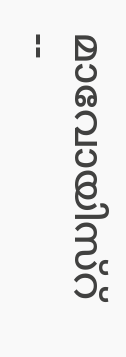മാവോയിസ്റ് --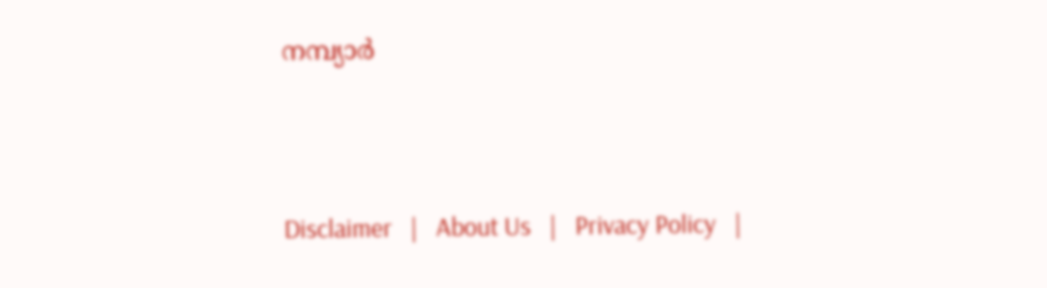നമ്പ്യാര്‍



Disclaimer   |   About Us   |   Privacy Policy   |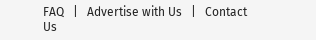FAQ   |   Advertise with Us   |   Contact Us